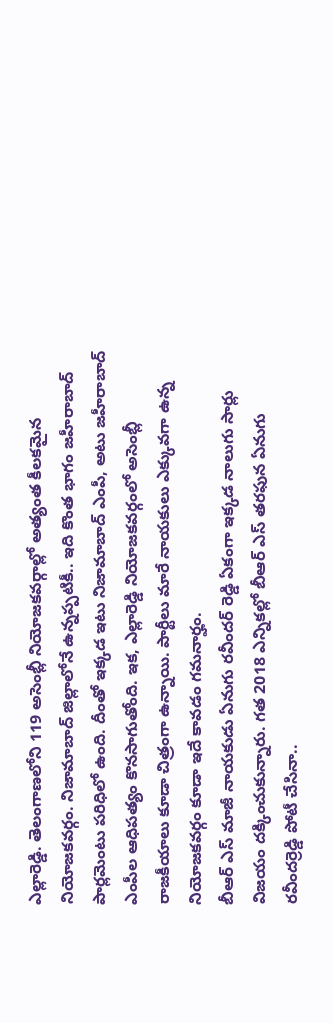ఎల్లారెడ్డి. తెలంగాణలోని 119 అసెంబ్లీ నియోజకవర్గాల్లో అత్యంత కీలకమైన నియోజకవర్గం. నిజామాబాద్ జిల్లాలోనే ఉన్నప్పటికీ.. ఇది కొంత భాగం జహీరాబాద్ పార్లమెంటు పరిధిలో ఉంది. దీంతో ఇక్కడ ఇటు నిజామాబాద్ ఎంపీ, అటు జహీరాబాద్ ఎంపీల ఆధిపత్యం కొనసాగుతోంది. ఇక, ఎల్లారెడ్డి నియోజకవర్గంలో అసెంబ్లీ రాజకీయాలు కూడా చిత్రంగా ఉన్నాయి. పార్టీలు మారే నాయకులు ఎక్కువగా ఉన్న నియోజకవర్గం కూడా ఇదే కావడం గమనార్హం.
బీఆర్ ఎస్ మాజీ నాయకుడు ఏనుగు రవీందర్ రెడ్డి ఏకంగా ఇక్కడ నాలుగు సార్లు విజయం దక్కించుకున్నారు. గత 2018 ఎన్నికల్లో బీఆర్ ఎస్ తరఫున ఏనుగు రవీందర్రెడ్డి పోటీ చేసినా..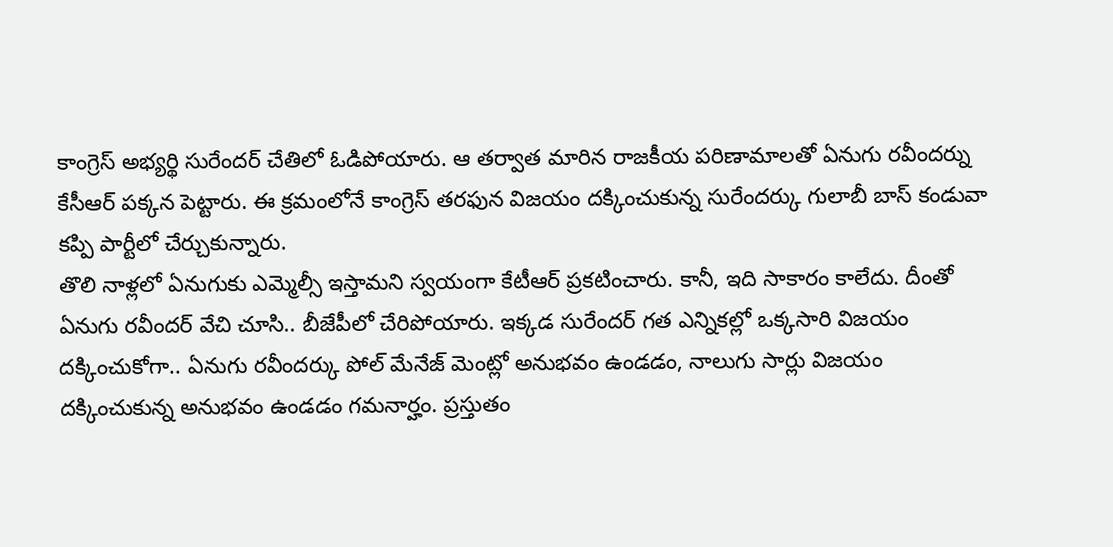కాంగ్రెస్ అభ్యర్థి సురేందర్ చేతిలో ఓడిపోయారు. ఆ తర్వాత మారిన రాజకీయ పరిణామాలతో ఏనుగు రవీందర్ను కేసీఆర్ పక్కన పెట్టారు. ఈ క్రమంలోనే కాంగ్రెస్ తరఫున విజయం దక్కించుకున్న సురేందర్కు గులాబీ బాస్ కండువా కప్పి పార్టీలో చేర్చుకున్నారు.
తొలి నాళ్లలో ఏనుగుకు ఎమ్మెల్సీ ఇస్తామని స్వయంగా కేటీఆర్ ప్రకటించారు. కానీ, ఇది సాకారం కాలేదు. దీంతో ఏనుగు రవీందర్ వేచి చూసి.. బీజేపీలో చేరిపోయారు. ఇక్కడ సురేందర్ గత ఎన్నికల్లో ఒక్కసారి విజయం దక్కించుకోగా.. ఏనుగు రవీందర్కు పోల్ మేనేజ్ మెంట్లో అనుభవం ఉండడం, నాలుగు సార్లు విజయం దక్కించుకున్న అనుభవం ఉండడం గమనార్హం. ప్రస్తుతం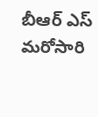బీఆర్ ఎస్ మరోసారి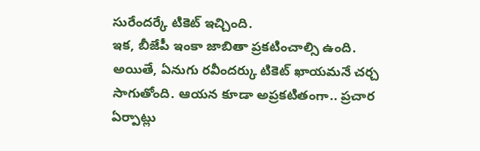సురేందర్కే టికెట్ ఇచ్చింది.
ఇక, బీజేపీ ఇంకా జాబితా ప్రకటించాల్సి ఉంది. అయితే, ఏనుగు రవీందర్కు టికెట్ ఖాయమనే చర్చ సాగుతోంది. ఆయన కూడా అప్రకటితంగా.. ప్రచార ఏర్పాట్లు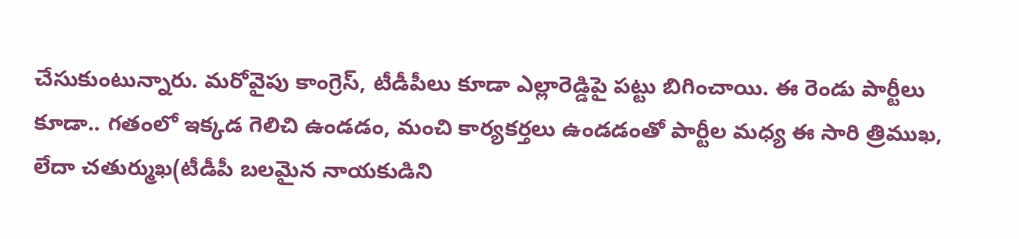చేసుకుంటున్నారు. మరోవైపు కాంగ్రెస్, టీడీపీలు కూడా ఎల్లారెడ్డిపై పట్టు బిగించాయి. ఈ రెండు పార్టీలు కూడా.. గతంలో ఇక్కడ గెలిచి ఉండడం, మంచి కార్యకర్తలు ఉండడంతో పార్టీల మధ్య ఈ సారి త్రిముఖ, లేదా చతుర్ముఖ(టీడీపీ బలమైన నాయకుడిని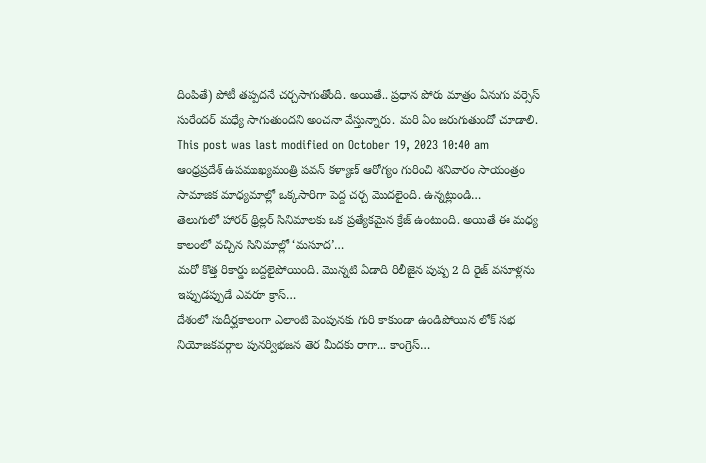దింపితే) పోటీ తప్పదనే చర్చసాగుతోంది. అయితే.. ప్రధాన పోరు మాత్రం ఏనుగు వర్సెస్ సురేందర్ మధ్యే సాగుతుందని అంచనా వేస్తున్నారు. మరి ఏం జరుగుతుందో చూడాలి.
This post was last modified on October 19, 2023 10:40 am
ఆంధ్రప్రదేశ్ ఉపముఖ్యమంత్రి పవన్ కళ్యాణ్ ఆరోగ్యం గురించి శనివారం సాయంత్రం సామాజిక మాధ్యమాల్లో ఒక్కసారిగా పెద్ద చర్చ మొదలైంది. ఉన్నట్లుండి…
తెలుగులో హారర్ థ్రిల్లర్ సినిమాలకు ఒక ప్రత్యేకమైన క్రేజ్ ఉంటుంది. అయితే ఈ మధ్య కాలంలో వచ్చిన సినిమాల్లో ‘మసూద’…
మరో కొత్త రికార్డు బద్దలైపోయింది. మొన్నటి ఏడాది రిలీజైన పుష్ప 2 ది రైజ్ వసూళ్లను ఇప్పుడప్పుడే ఎవరూ క్రాస్…
దేశంలో సుదీర్ఘకాలంగా ఎలాంటి పెంపునకు గురి కాకుండా ఉండిపోయిన లోక్ సభ నియోజకవర్గాల పునర్విభజన తెర మీదకు రాగా... కాంగ్రెస్…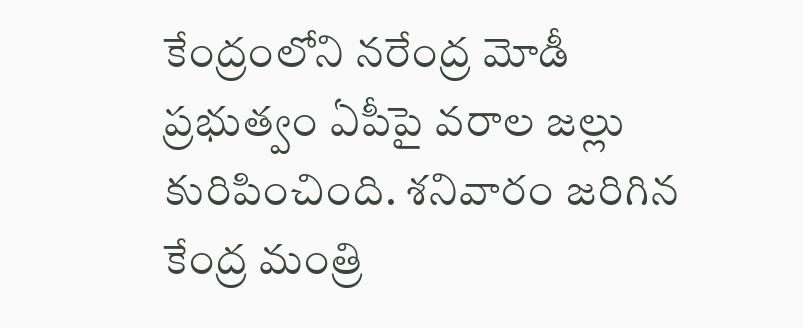కేంద్రంలోని నరేంద్ర మోడీ ప్రభుత్వం ఏపీపై వరాల జల్లు కురిపించింది. శనివారం జరిగిన కేంద్ర మంత్రి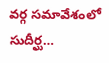వర్గ సమావేశంలో సుదీర్ఘ…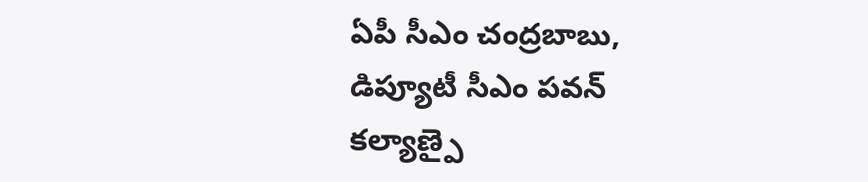ఏపీ సీఎం చంద్రబాబు, డిప్యూటీ సీఎం పవన్ కల్యాణ్పై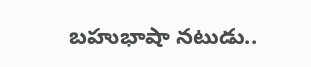బహుభాషా నటుడు..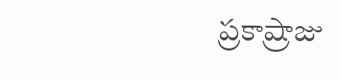ప్రకాష్రాజు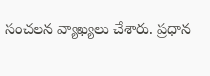సంచలన వ్యాఖ్యలు చేశారు. ప్రధాన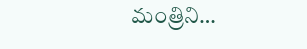మంత్రిని…